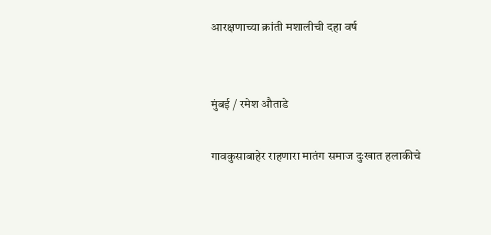आरक्षणाच्या क्रांती मशालीची दहा वर्ष


मुंबई / रमेश औताडे

गावकुसाबाहेर राहणारा मातंग समाज दुःखात हलाकीचे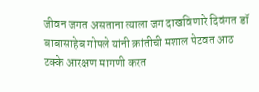जीवन जगत असताना त्याला जग दाखविणारे दिवंगत डॉ बाबासाहेब गोपले यांनी क्रांतीची मशाल पेटवत आठ टक्के आरक्षण मागणी करत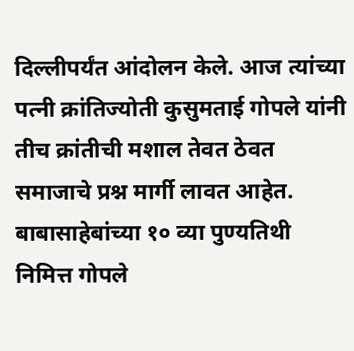दिल्लीपर्यंत आंदोलन केले. आज त्यांच्या पत्नी क्रांतिज्योती कुसुमताई गोपले यांनी तीच क्रांतीची मशाल तेवत ठेवत समाजाचे प्रश्न मार्गी लावत आहेत. बाबासाहेबांच्या १० व्या पुण्यतिथी निमित्त गोपले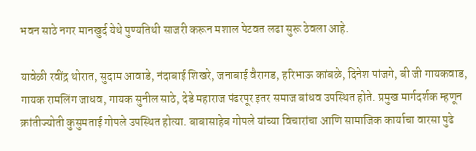भवन साठे नगर मानखुर्द येथे पुण्यतिथी साजरी करून मशाल पेटवत लढा सुरू ठेवला आहे.

यावेळी रवींद्र थोरात, सुदाम आवाडे, नंदाबाई शिखरे, जनाबाई वैरागड, हरिभाऊ कांबळे, दिनेश पांजगे, बी जी गायकवाड, गायक रामलिंग जाधव, गायक सुनील साठे, देडे महाराज पंढरपूर इतर समाज बांधव उपस्थित होते. प्रमुख मार्गदर्शक म्हणून क्रांतीज्योती कुसुमताई गोपले उपस्थित होत्या. बाबासाहेब गोपले यांच्या विचारांचा आणि सामाजिक कार्याचा वारसा पुढे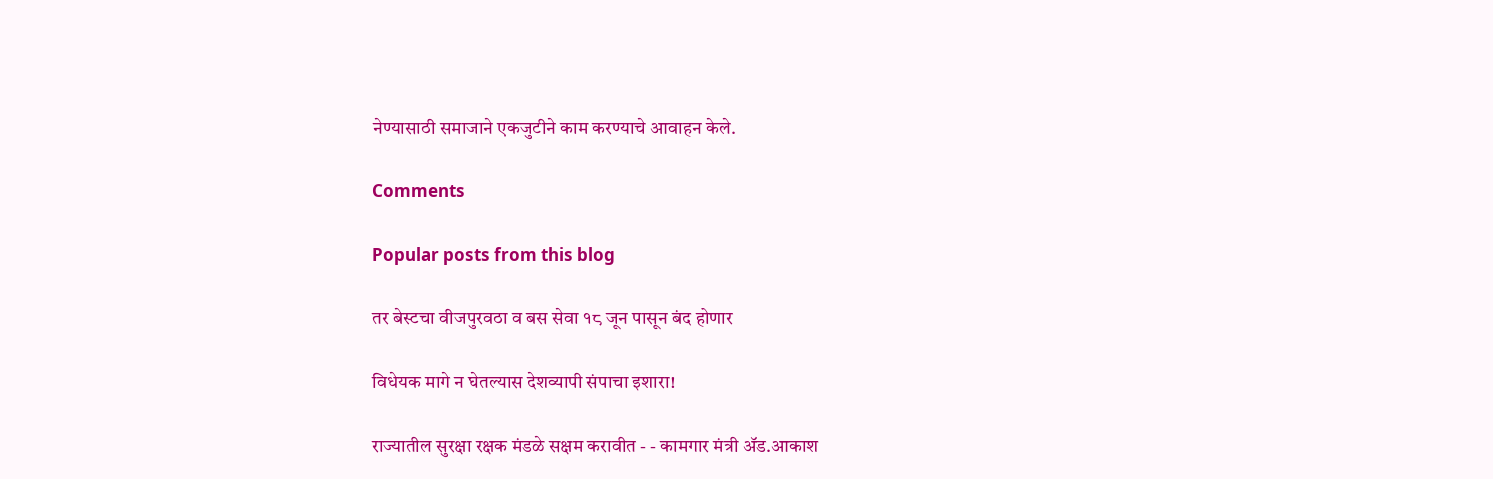नेण्यासाठी समाजाने एकजुटीने काम करण्याचे आवाहन केले.

Comments

Popular posts from this blog

तर बेस्टचा वीजपुरवठा व बस सेवा १८ जून पासून बंद होणार

विधेयक मागे न घेतल्यास देशव्यापी संपाचा इशारा!

राज्यातील सुरक्षा रक्षक मंडळे सक्षम करावीत - - कामगार मंत्री ॲड.आकाश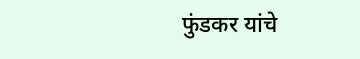फुंडकर यांचे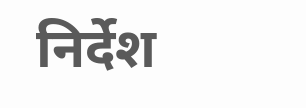निर्देश